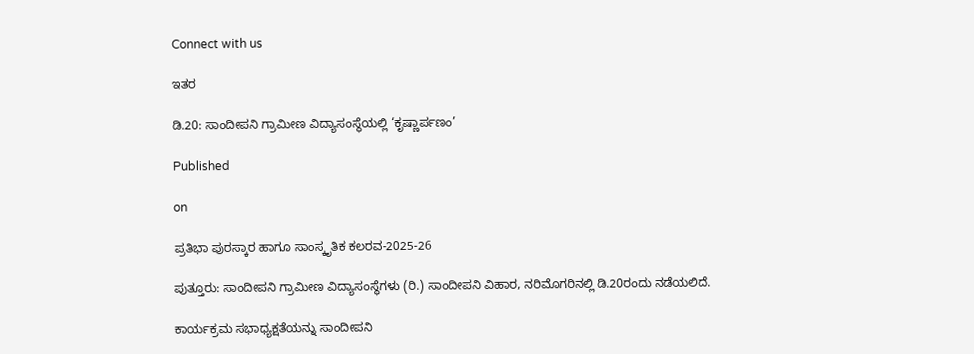Connect with us

ಇತರ

ಡಿ.20: ಸಾಂದೀಪನಿ ಗ್ರಾಮೀಣ ವಿದ್ಯಾಸಂಸ್ಥೆಯಲ್ಲಿ ‘ಕೃಷ್ಣಾರ್ಪಣಂ’

Published

on

ಪ್ರತಿಭಾ ಪುರಸ್ಕಾರ ಹಾಗೂ ಸಾಂಸ್ಕೃತಿಕ ಕಲರವ-2025-26

ಪುತ್ತೂರು: ಸಾಂದೀಪನಿ ಗ್ರಾಮೀಣ ವಿದ್ಯಾಸಂಸ್ಥೆಗಳು (ರಿ.) ಸಾಂದೀಪನಿ ವಿಹಾರ, ನರಿಮೊಗರಿನಲ್ಲಿ ಡಿ.20ರಂದು ನಡೆಯಲಿದೆ.

ಕಾರ್ಯಕ್ರಮ ಸಭಾಧ್ಯಕ್ಷತೆಯನ್ನು ಸಾಂದೀಪನಿ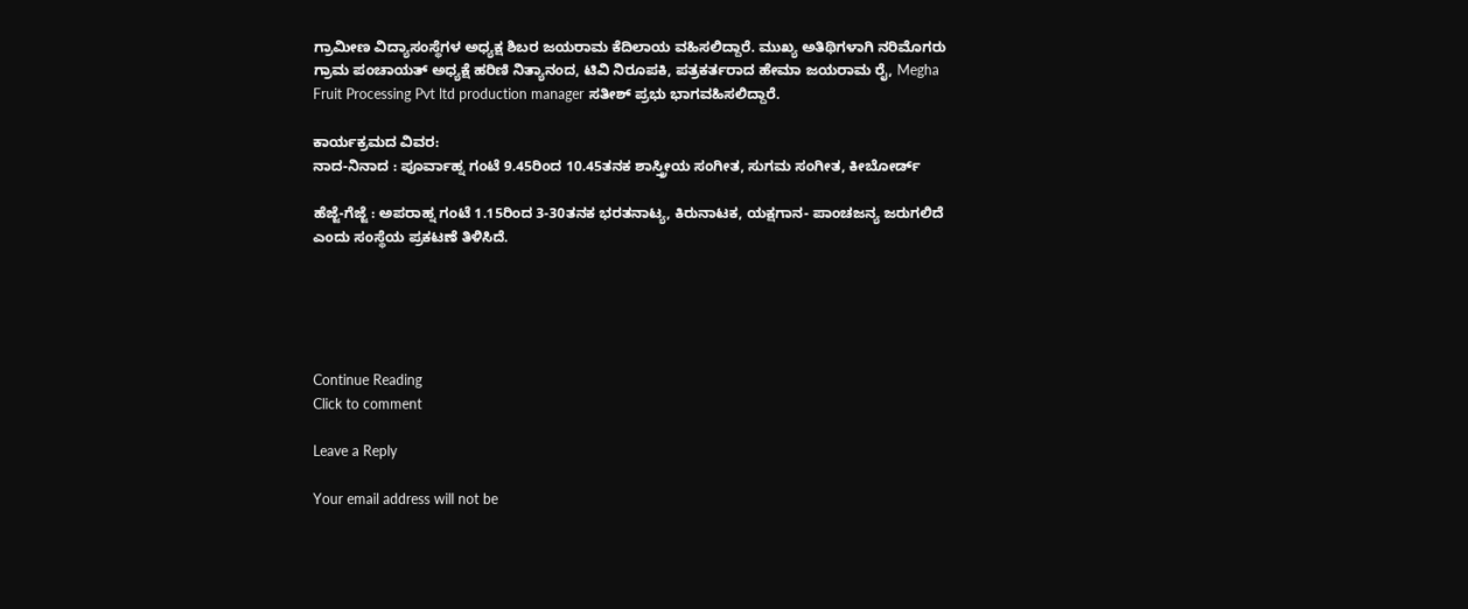ಗ್ರಾಮೀಣ ವಿದ್ಯಾಸಂಸ್ಥೆಗಳ ಅಧ್ಯಕ್ಷ ಶಿಬರ ಜಯರಾಮ ಕೆದಿಲಾಯ ವಹಿಸಲಿದ್ದಾರೆ. ಮುಖ್ಯ ಅತಿಥಿಗಳಾಗಿ ನರಿಮೊಗರು ಗ್ರಾಮ ಪಂಚಾಯತ್ ಅಧ್ಯಕ್ಷೆ ಹರಿಣಿ ನಿತ್ಯಾನಂದ, ಟಿವಿ ನಿರೂಪಕಿ, ಪತ್ರಕರ್ತರಾದ ಹೇಮಾ ಜಯರಾಮ ರೈ, Megha Fruit Processing Pvt ltd production manager ಸತೀಶ್ ಪ್ರಭು ಭಾಗವಹಿಸಲಿದ್ದಾರೆ.

ಕಾರ್ಯಕ್ರಮದ ವಿವರ:
ನಾದ-ನಿನಾದ : ಪೂರ್ವಾಹ್ನ ಗಂಟೆ 9.45ರಿಂದ 10.45ತನಕ ಶಾಸ್ತ್ರೀಯ ಸಂಗೀತ, ಸುಗಮ ಸಂಗೀತ, ಕೀಬೋರ್ಡ್

ಹೆಜ್ಜೆ-ಗೆಜ್ಜೆ : ಅಪರಾಹ್ನ ಗಂಟೆ 1.15ರಿಂದ 3-30ತನಕ ಭರತನಾಟ್ಯ, ಕಿರುನಾಟಕ, ಯಕ್ಷಗಾನ- ಪಾಂಚಜನ್ಯ ಜರುಗಲಿದೆ ಎಂದು ಸಂಸ್ಥೆಯ ಪ್ರಕಟಣೆ ತಿಳಿಸಿದೆ.





Continue Reading
Click to comment

Leave a Reply

Your email address will not be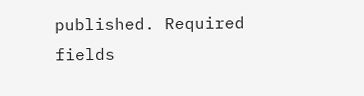published. Required fields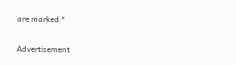are marked *

Advertisement